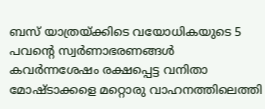ബസ് യാത്രയ്ക്കിടെ വയോധികയുടെ 5 പവന്റെ സ്വര്‍ണാഭരണങ്ങള്‍ കവര്‍ന്നശേഷം രക്ഷപ്പെട്ട വനിതാ മോഷ്ടാക്കളെ മറ്റൊരു വാഹനത്തിലെത്തി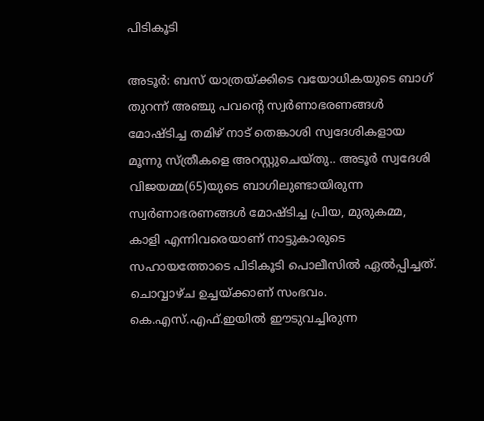പിടികൂടി

അടൂര്‍: ബസ് യാത്രയ്ക്കിടെ വയോധികയുടെ ബാഗ് തുറന്ന് അഞ്ചു പവന്റെ സ്വര്‍ണാഭരണങ്ങള്‍ മോഷ്ടിച്ച തമിഴ് നാട് തെങ്കാശി സ്വദേശികളായ മൂന്നു സ്ത്രീകളെ അറസ്റ്റുചെയ്തു.. അടൂര്‍ സ്വദേശി വിജയമ്മ(65)യുടെ ബാഗിലുണ്ടായിരുന്ന സ്വര്‍ണാഭരണങ്ങള്‍ മോഷ്ടിച്ച പ്രിയ, മുരുകമ്മ, കാളി എന്നിവരെയാണ് നാട്ടുകാരുടെ സഹായത്തോടെ പിടികൂടി പൊലീസില്‍ ഏല്‍പ്പിച്ചത്. ചൊവ്വാഴ്ച ഉച്ചയ്ക്കാണ് സംഭവം. കെ.എസ്.എഫ്.ഇയില്‍ ഈടുവച്ചിരുന്ന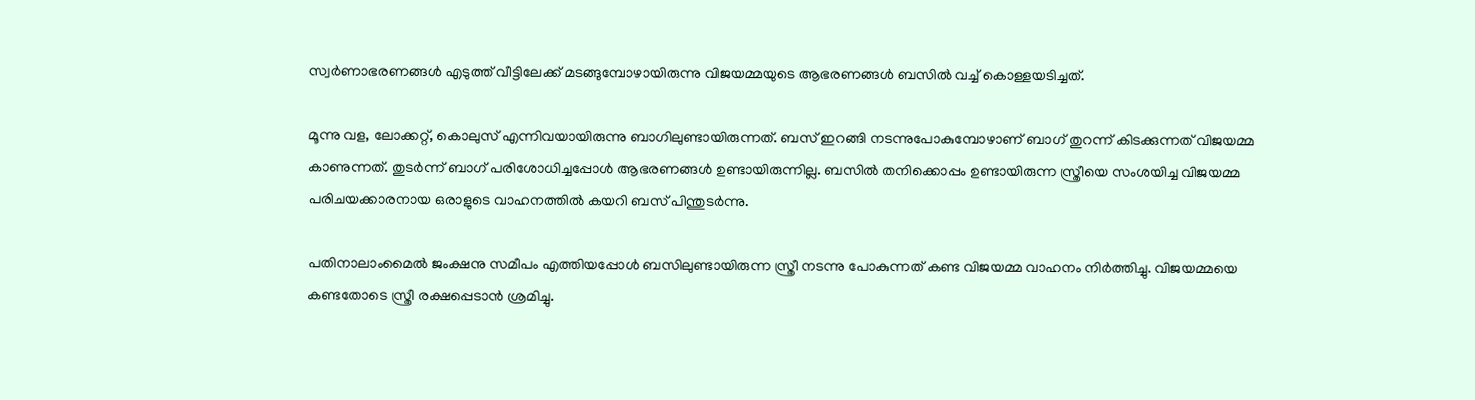സ്വര്‍ണാഭരണങ്ങള്‍ എടുത്ത് വീട്ടിലേക്ക് മടങ്ങുമ്പോഴായിരുന്നു വിജയമ്മയുടെ ആഭരണങ്ങള്‍ ബസില്‍ വച്ച് കൊള്ളയടിച്ചത്.

മൂന്നു വള, ലോക്കറ്റ്, കൊലുസ് എന്നിവയായിരുന്നു ബാഗിലുണ്ടായിരുന്നത്. ബസ് ഇറങ്ങി നടന്നുപോകുമ്പോഴാണ് ബാഗ് തുറന്ന് കിടക്കുന്നത് വിജയമ്മ കാണുന്നത്. തുടര്‍ന്ന് ബാഗ് പരിശോധിച്ചപ്പോള്‍ ആഭരണങ്ങള്‍ ഉണ്ടായിരുന്നില്ല. ബസില്‍ തനിക്കൊപ്പം ഉണ്ടായിരുന്ന സ്ത്രീയെ സംശയിച്ച വിജയമ്മ പരിചയക്കാരനായ ഒരാളുടെ വാഹനത്തില്‍ കയറി ബസ് പിന്തുടര്‍ന്നു.

പതിനാലാംമൈല്‍ ജംക്ഷനു സമീപം എത്തിയപ്പോള്‍ ബസിലുണ്ടായിരുന്ന സ്ത്രീ നടന്നു പോകുന്നത് കണ്ട വിജയമ്മ വാഹനം നിര്‍ത്തിച്ചു. വിജയമ്മയെ കണ്ടതോടെ സ്ത്രീ രക്ഷപ്പെടാന്‍ ശ്രമിച്ചു.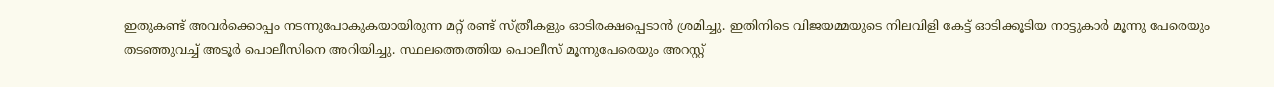ഇതുകണ്ട് അവര്‍ക്കൊപ്പം നടന്നുപോകുകയായിരുന്ന മറ്റ് രണ്ട് സ്ത്രീകളും ഓടിരക്ഷപ്പെടാന്‍ ശ്രമിച്ചു. ഇതിനിടെ വിജയമ്മയുടെ നിലവിളി കേട്ട് ഓടിക്കൂടിയ നാട്ടുകാര്‍ മൂന്നു പേരെയും തടഞ്ഞുവച്ച് അടൂര്‍ പൊലീസിനെ അറിയിച്ചു. സ്ഥലത്തെത്തിയ പൊലീസ് മൂന്നുപേരെയും അറസ്റ്റ്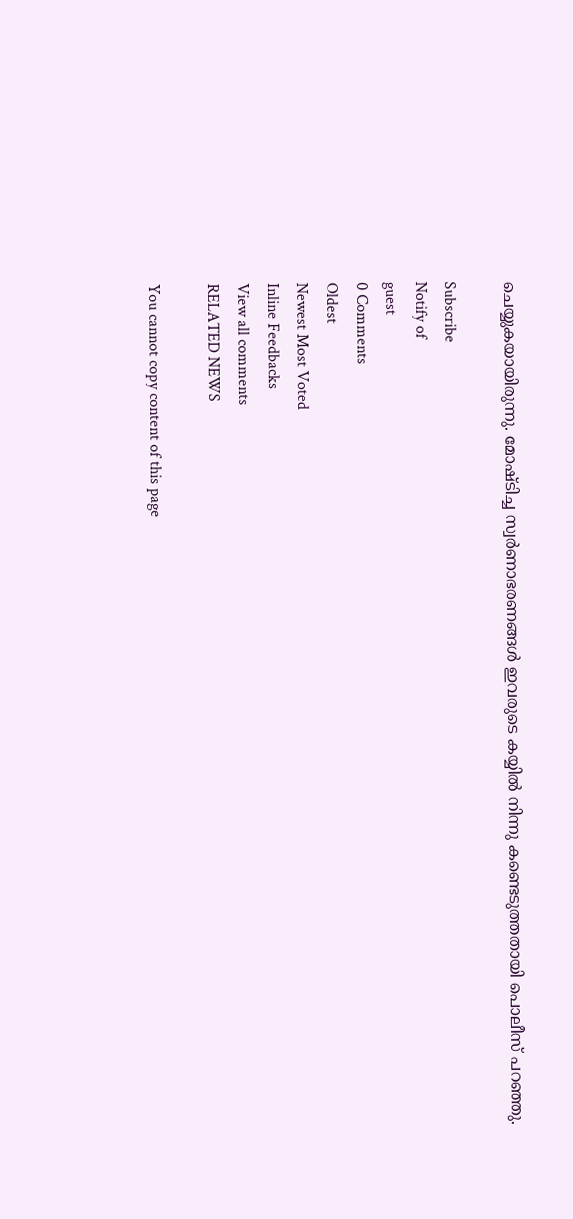ചെയ്യുകയായിരുന്നു. മോഷ്ടിച്ച സ്വര്‍ണാഭരണങ്ങള്‍ ഇവരുടെ കയ്യില്‍ നിന്നു കണ്ടെടുത്തതായി പൊലീസ് പറഞ്ഞു.

Subscribe
Notify of
guest
0 Comments
Oldest
Newest Most Voted
Inline Feedbacks
View all comments
RELATED NEWS

You cannot copy content of this page